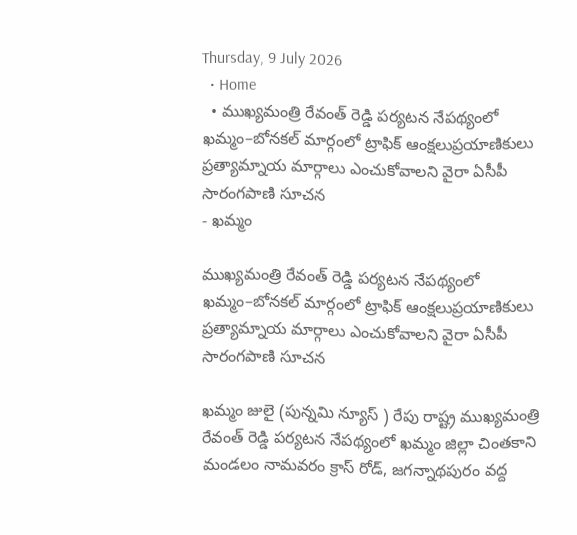Thursday, 9 July 2026
  • Home
  • ముఖ్యమంత్రి రేవంత్ రెడ్డి పర్యటన నేపథ్యంలో ఖమ్మం–బోనకల్ మార్గంలో ట్రాఫిక్ ఆంక్షలుప్రయాణికులు ప్రత్యామ్నాయ మార్గాలు ఎంచుకోవాలని వైరా ఏసీపీ సారంగపాణి సూచన
- ఖమ్మం

ముఖ్యమంత్రి రేవంత్ రెడ్డి పర్యటన నేపథ్యంలో ఖమ్మం–బోనకల్ మార్గంలో ట్రాఫిక్ ఆంక్షలుప్రయాణికులు ప్రత్యామ్నాయ మార్గాలు ఎంచుకోవాలని వైరా ఏసీపీ సారంగపాణి సూచన

ఖమ్మం జులై (పున్నమి న్యూస్ ) రేపు రాష్ట్ర ముఖ్యమంత్రి రేవంత్ రెడ్డి పర్యటన నేపథ్యంలో ఖమ్మం జిల్లా చింతకాని మండలం నామవరం క్రాస్ రోడ్, జగన్నాథపురం వద్ద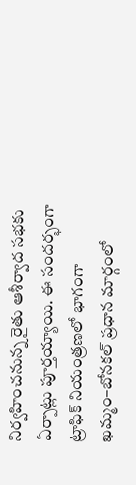నిర్వహించనున్న రైతు ఆశీర్వాద సభకు ఏర్పాట్లు పూర్తయ్యాయి. ఈ సందర్భంగా ట్రాఫిక్ నియంత్రణలో భాగంగా ఖమ్మం–బోనకల్ ప్రధాన మార్గంలో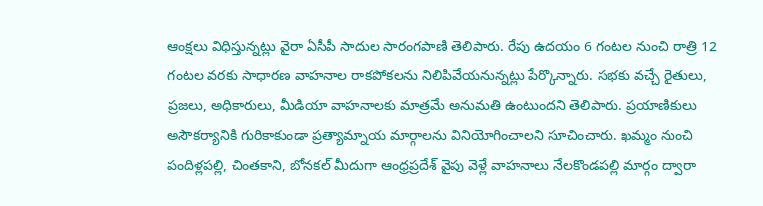ఆంక్షలు విధిస్తున్నట్లు వైరా ఏసీపీ సాదుల సారంగపాణి తెలిపారు. రేపు ఉదయం 6 గంటల నుంచి రాత్రి 12 గంటల వరకు సాధారణ వాహనాల రాకపోకలను నిలిపివేయనున్నట్లు పేర్కొన్నారు. సభకు వచ్చే రైతులు, ప్రజలు, అధికారులు, మీడియా వాహనాలకు మాత్రమే అనుమతి ఉంటుందని తెలిపారు. ప్రయాణికులు అసౌకర్యానికి గురికాకుండా ప్రత్యామ్నాయ మార్గాలను వినియోగించాలని సూచించారు. ఖమ్మం నుంచి పందిళ్లపల్లి, చింతకాని, బోనకల్ మీదుగా ఆంధ్రప్రదేశ్ వైపు వెళ్లే వాహనాలు నేలకొండపల్లి మార్గం ద్వారా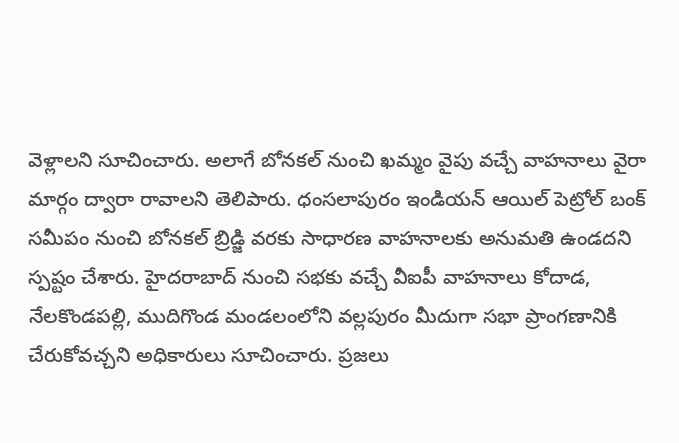వెళ్లాలని సూచించారు. అలాగే బోనకల్ నుంచి ఖమ్మం వైపు వచ్చే వాహనాలు వైరా మార్గం ద్వారా రావాలని తెలిపారు. ధంసలాపురం ఇండియన్ ఆయిల్ పెట్రోల్ బంక్ సమీపం నుంచి బోనకల్ బ్రిడ్జి వరకు సాధారణ వాహనాలకు అనుమతి ఉండదని స్పష్టం చేశారు. హైదరాబాద్ నుంచి సభకు వచ్చే వీఐపీ వాహనాలు కోదాడ, నేలకొండపల్లి, ముదిగొండ మండలంలోని వల్లపురం మీదుగా సభా ప్రాంగణానికి చేరుకోవచ్చని అధికారులు సూచించారు. ప్రజలు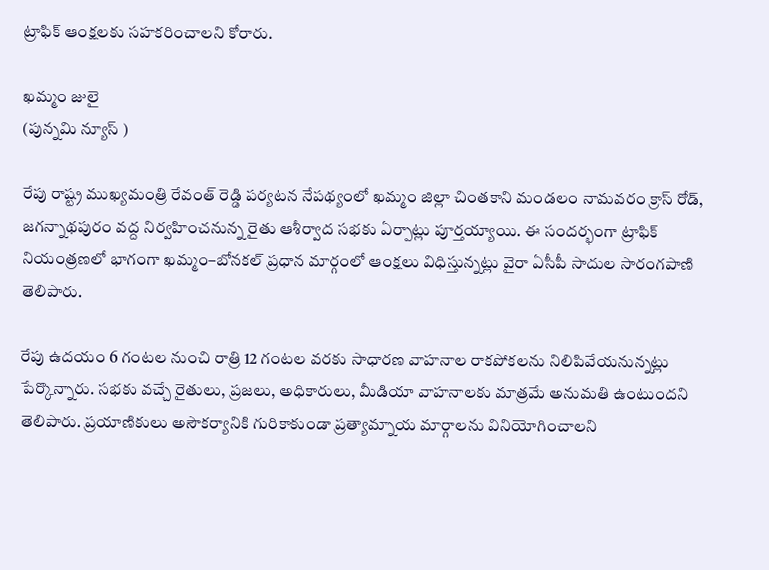ట్రాఫిక్ ఆంక్షలకు సహకరించాలని కోరారు.

ఖమ్మం జులై
(పున్నమి న్యూస్ )

రేపు రాష్ట్ర ముఖ్యమంత్రి రేవంత్ రెడ్డి పర్యటన నేపథ్యంలో ఖమ్మం జిల్లా చింతకాని మండలం నామవరం క్రాస్ రోడ్, జగన్నాథపురం వద్ద నిర్వహించనున్న రైతు ఆశీర్వాద సభకు ఏర్పాట్లు పూర్తయ్యాయి. ఈ సందర్భంగా ట్రాఫిక్ నియంత్రణలో భాగంగా ఖమ్మం–బోనకల్ ప్రధాన మార్గంలో ఆంక్షలు విధిస్తున్నట్లు వైరా ఏసీపీ సాదుల సారంగపాణి తెలిపారు.

రేపు ఉదయం 6 గంటల నుంచి రాత్రి 12 గంటల వరకు సాధారణ వాహనాల రాకపోకలను నిలిపివేయనున్నట్లు పేర్కొన్నారు. సభకు వచ్చే రైతులు, ప్రజలు, అధికారులు, మీడియా వాహనాలకు మాత్రమే అనుమతి ఉంటుందని తెలిపారు. ప్రయాణికులు అసౌకర్యానికి గురికాకుండా ప్రత్యామ్నాయ మార్గాలను వినియోగించాలని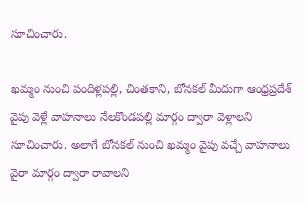సూచించారు.

ఖమ్మం నుంచి పందిళ్లపల్లి, చింతకాని, బోనకల్ మీదుగా ఆంధ్రప్రదేశ్ వైపు వెళ్లే వాహనాలు నేలకొండపల్లి మార్గం ద్వారా వెళ్లాలని సూచించారు. అలాగే బోనకల్ నుంచి ఖమ్మం వైపు వచ్చే వాహనాలు వైరా మార్గం ద్వారా రావాలని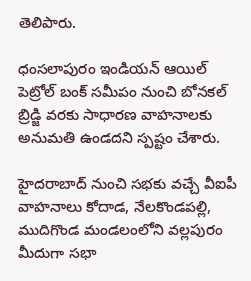తెలిపారు.

ధంసలాపురం ఇండియన్ ఆయిల్ పెట్రోల్ బంక్ సమీపం నుంచి బోనకల్ బ్రిడ్జి వరకు సాధారణ వాహనాలకు అనుమతి ఉండదని స్పష్టం చేశారు.

హైదరాబాద్ నుంచి సభకు వచ్చే వీఐపీ వాహనాలు కోదాడ, నేలకొండపల్లి, ముదిగొండ మండలంలోని వల్లపురం మీదుగా సభా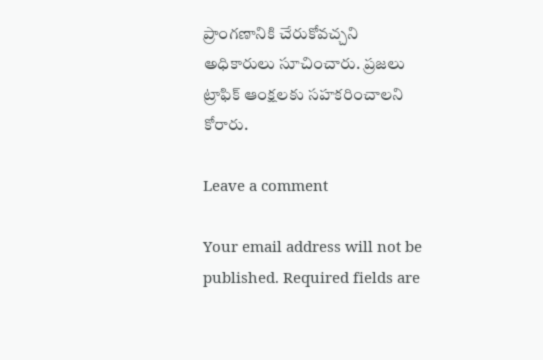ప్రాంగణానికి చేరుకోవచ్చని అధికారులు సూచించారు. ప్రజలు ట్రాఫిక్ ఆంక్షలకు సహకరించాలని కోరారు.

Leave a comment

Your email address will not be published. Required fields are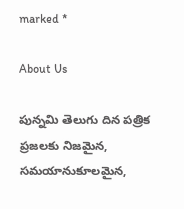marked *

About Us

పున్నమి తెలుగు దిన పత్రిక ప్రజలకు నిజమైన, సమయానుకూలమైన,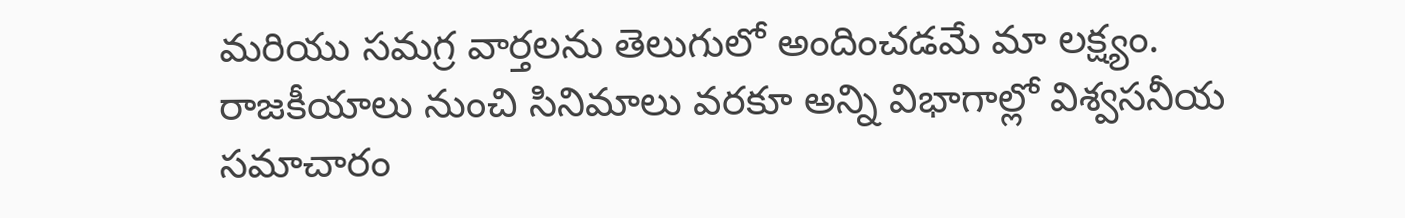మరియు సమగ్ర వార్తలను తెలుగులో అందించడమే మా లక్ష్యం.
రాజకీయాలు నుంచి సినిమాలు వరకూ అన్ని విభాగాల్లో విశ్వసనీయ సమాచారం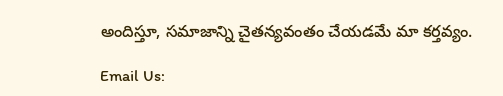అందిస్తూ, సమాజాన్ని చైతన్యవంతం చేయడమే మా కర్తవ్యం.

Email Us: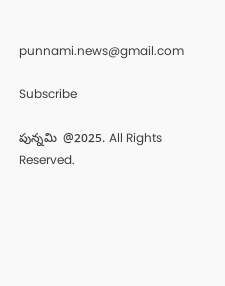punnami.news@gmail.com

Subscribe

పున్నమి  @2025. All Rights Reserved.